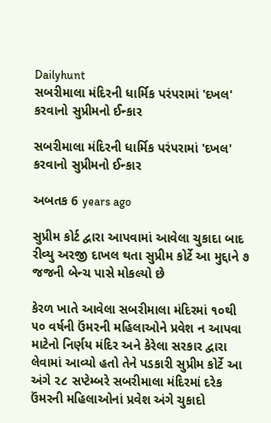Dailyhunt
સબરીમાલા મંદિરની ધાર્મિક પરંપરામાં 'દખલ' કરવાનો સુપ્રીમનો ઈન્કાર

સબરીમાલા મંદિરની ધાર્મિક પરંપરામાં 'દખલ' કરવાનો સુપ્રીમનો ઈન્કાર

અબતક 6 years ago

સુપ્રીમ કોર્ટ દ્વારા આપવામાં આવેલા ચુકાદા બાદ રીવ્યુ અરજી દાખલ થતા સુપ્રીમ કોર્ટે આ મુદ્દાને ૭ જજની બેન્ચ પાસે મોકલ્યો છે

કેરળ ખાતે આવેલા સબરીમાલા મંદિરમાં ૧૦થી ૫૦ વર્ષની ઉંમરની મહિલાઓને પ્રવેશ ન આપવા માટેનો નિર્ણય મંદિર અને કેરેલા સરકાર દ્વારા લેવામાં આવ્યો હતો તેને પડકારી સુપ્રીમ કોર્ટે આ અંગે ૨૮ સપ્ટેમ્બરે સબરીમાલા મંદિરમાં દરેક ઉંમરની મહિલાઓનાં પ્રવેશ અંગે ચુકાદો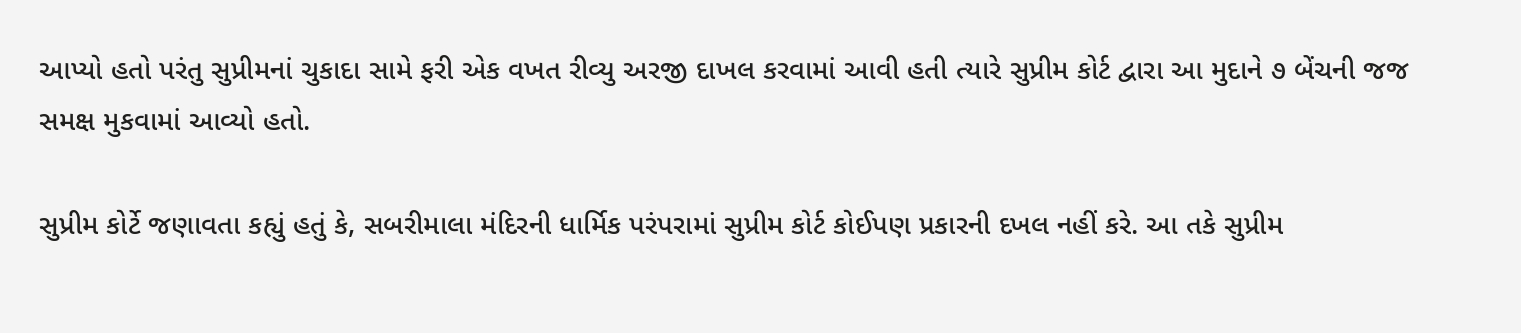આપ્યો હતો પરંતુ સુપ્રીમનાં ચુકાદા સામે ફરી એક વખત રીવ્યુ અરજી દાખલ કરવામાં આવી હતી ત્યારે સુપ્રીમ કોર્ટ દ્વારા આ મુદાને ૭ બેંચની જજ સમક્ષ મુકવામાં આવ્યો હતો.

સુપ્રીમ કોર્ટે જણાવતા કહ્યું હતું કે, સબરીમાલા મંદિરની ધાર્મિક પરંપરામાં સુપ્રીમ કોર્ટ કોઈપણ પ્રકારની દખલ નહીં કરે. આ તકે સુપ્રીમ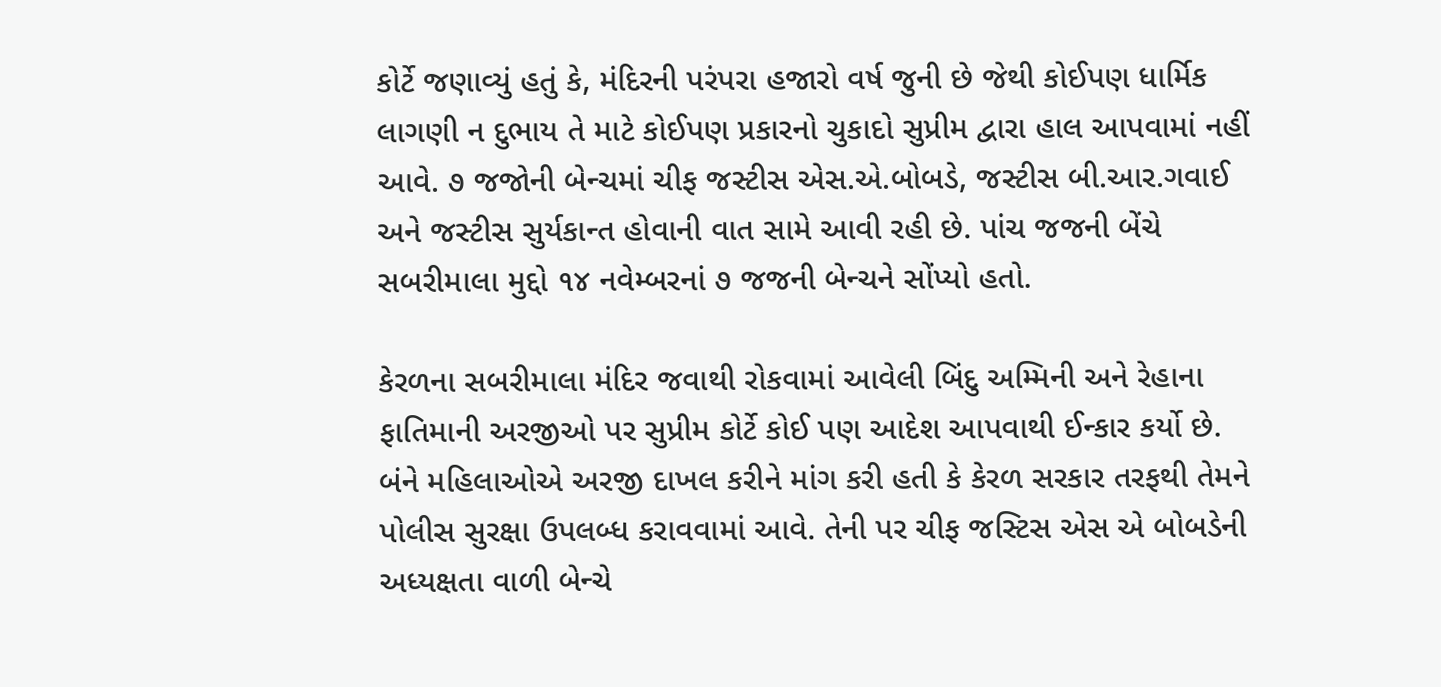કોર્ટે જણાવ્યું હતું કે, મંદિરની પરંપરા હજારો વર્ષ જુની છે જેથી કોઈપણ ધાર્મિક લાગણી ન દુભાય તે માટે કોઈપણ પ્રકારનો ચુકાદો સુપ્રીમ દ્વારા હાલ આપવામાં નહીં આવે. ૭ જજોની બેન્ચમાં ચીફ જસ્ટીસ એસ.એ.બોબડે, જસ્ટીસ બી.આર.ગવાઈ અને જસ્ટીસ સુર્યકાન્ત હોવાની વાત સામે આવી રહી છે. પાંચ જજની બેંચે સબરીમાલા મુદ્દો ૧૪ નવેમ્બરનાં ૭ જજની બેન્ચને સોંપ્યો હતો.

કેરળના સબરીમાલા મંદિર જવાથી રોકવામાં આવેલી બિંદુ અમ્મિની અને રેહાના ફાતિમાની અરજીઓ પર સુપ્રીમ કોર્ટે કોઈ પણ આદેશ આપવાથી ઈન્કાર કર્યો છે. બંને મહિલાઓએ અરજી દાખલ કરીને માંગ કરી હતી કે કેરળ સરકાર તરફથી તેમને પોલીસ સુરક્ષા ઉપલબ્ધ કરાવવામાં આવે. તેની પર ચીફ જસ્ટિસ એસ એ બોબડેની અધ્યક્ષતા વાળી બેન્ચે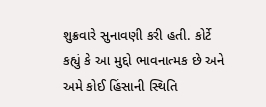શુક્રવારે સુનાવણી કરી હતી. કોર્ટે કહ્યું કે આ મુદ્દો ભાવનાત્મક છે અને અમે કોઈ હિંસાની સ્થિતિ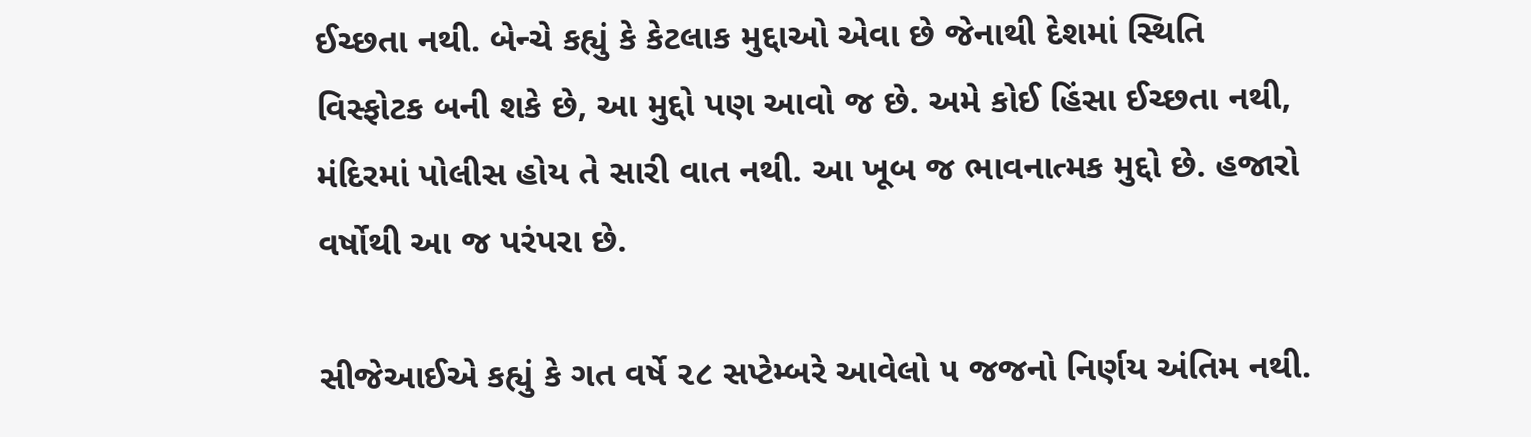ઈચ્છતા નથી. બેન્ચે કહ્યું કે કેટલાક મુદ્દાઓ એવા છે જેનાથી દેશમાં સ્થિતિ વિસ્ફોટક બની શકે છે, આ મુદ્દો પણ આવો જ છે. અમે કોઈ હિંસા ઈચ્છતા નથી, મંદિરમાં પોલીસ હોય તે સારી વાત નથી. આ ખૂબ જ ભાવનાત્મક મુદ્દો છે. હજારો વર્ષોથી આ જ પરંપરા છે.

સીજેઆઈએ કહ્યું કે ગત વર્ષે ૨૮ સપ્ટેમ્બરે આવેલો ૫ જજનો નિર્ણય અંતિમ નથી.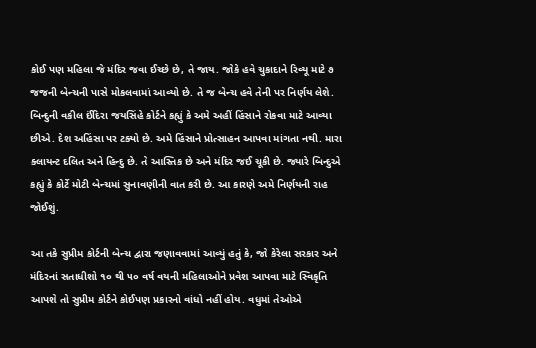કોઈ પણ મહિલા જે મંદિર જવા ઈચ્છે છે, તે જાય. જોકે હવે ચુકાદાને રિવ્યૂ માટે ૭ જજની બેન્ચની પાસે મોકલવામાં આવ્યો છે. તે જ બેન્ચ હવે તેની પર નિર્ણય લેશે. બિન્દુની વકીલ ઈંદિરા જયસિંહે કોર્ટને કહ્યું કે અમે અહીં હિંસાને રોકવા માટે આવ્યા છીએ. દેશ અહિંસા પર ટક્યો છે. અમે હિંસાને પ્રોત્સાહન આપવા માંગતા નથી. મારા ક્લાયન્ટ દલિત અને હિન્દુ છે. તે આસ્તિક છે અને મંદિર જઈ ચૂકી છે. જ્યારે બિન્દુએ કહ્યું કે કોર્ટે મોટી બેન્ચમાં સુનાવણીની વાત કરી છે. આ કારણે અમે નિર્ણયની રાહ જોઈશું.

આ તકે સુપ્રીમ કોર્ટની બેન્ચ દ્વારા જણાવવામાં આવ્યું હતું કે, જો કેરેલા સરકાર અને મંદિરનાં સતાધીશો ૧૦ થી ૫૦ વર્ષ વયની મહિલાઓને પ્રવેશ આપવા માટે સ્વિકૃતિ આપશે તો સુપ્રીમ કોર્ટને કોઈપણ પ્રકારનો વાંધો નહીં હોય. વધુમાં તેઓએ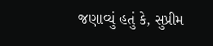જણાવ્યું હતું કે, સુપ્રીમ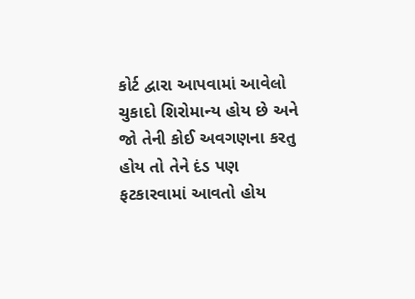કોર્ટ દ્વારા આપવામાં આવેલો ચુકાદો શિરોમાન્ય હોય છે અને જો તેની કોઈ અવગણના કરતુ હોય તો તેને દંડ પણ ફટકારવામાં આવતો હોય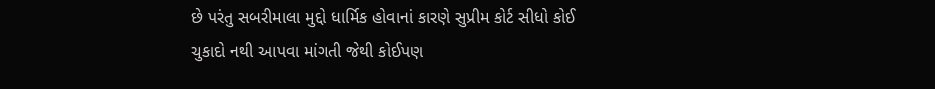છે પરંતુ સબરીમાલા મુદ્દો ધાર્મિક હોવાનાં કારણે સુપ્રીમ કોર્ટ સીધો કોઈ ચુકાદો નથી આપવા માંગતી જેથી કોઈપણ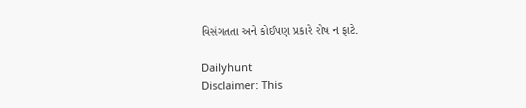વિસંગતતા અને કોઈપણ પ્રકારે રોષ ન ફાટે.

Dailyhunt
Disclaimer: This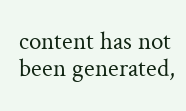content has not been generated,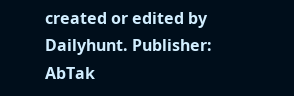created or edited by Dailyhunt. Publisher: AbTak